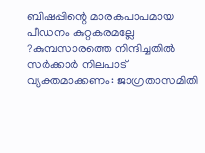ബിഷപ്പിന്റെ മാരകപാപമായ പീഡനം കുറ്റകരമല്ലേ ?കുമ്പസാരത്തെ നിന്ദിച്ചതില്‍ സര്‍ക്കാര്‍ നിലപാട് വ്യക്തമാക്കണം: ജാഗ്രതാസമിതി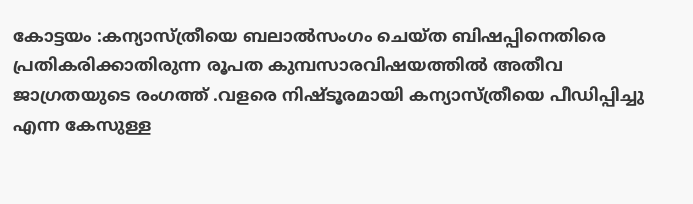കോട്ടയം :കന്യാസ്ത്രീയെ ബലാൽസംഗം ചെയ്ത ബിഷപ്പിനെതിരെ പ്രതികരിക്കാതിരുന്ന രൂപത കുമ്പസാരവിഷയത്തിൽ അതീവ ജാഗ്രതയുടെ രംഗത്ത് .വളരെ നിഷ്ടൂരമായി കന്യാസ്ത്രീയെ പീഡിപ്പിച്ചു എന്ന കേസുള്ള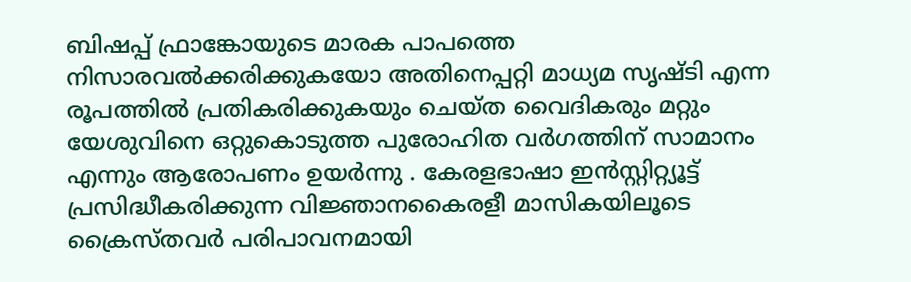ബിഷപ്പ് ഫ്രാങ്കോയുടെ മാരക പാപത്തെ നിസാരവൽക്കരിക്കുകയോ അതിനെപ്പറ്റി മാധ്യമ സൃഷ്ടി എന്ന രൂപത്തിൽ പ്രതികരിക്കുകയും ചെയ്ത വൈദികരും മറ്റും യേശുവിനെ ഒറ്റുകൊടുത്ത പുരോഹിത വർഗത്തിന് സാമാനം എന്നും ആരോപണം ഉയർന്നു . കേരളഭാഷാ ഇന്‍സ്റ്റിറ്റ്യൂട്ട് പ്രസിദ്ധീകരിക്കുന്ന വിജ്ഞാനകൈരളീ മാസികയിലൂടെ ക്രൈസ്തവര്‍ പരിപാവനമായി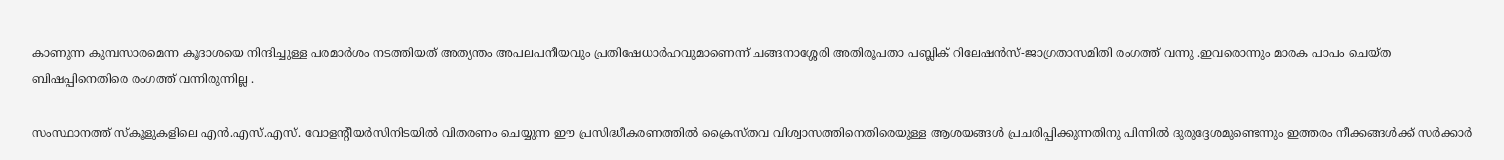കാണുന്ന കുമ്പസാരമെന്ന കൂദാശയെ നിന്ദിച്ചുള്ള പരമാര്‍ശം നടത്തിയത് അത്യന്തം അപലപനീയവും പ്രതിഷേധാര്‍ഹവുമാണെന്ന് ചങ്ങനാശ്ശേരി അതിരൂപതാ പബ്ലിക് റിലേഷന്‍സ്-ജാഗ്രതാസമിതി രംഗത്ത് വന്നു .ഇവരൊന്നും മാരക പാപം ചെയ്ത ബിഷപ്പിനെതിരെ രംഗത്ത് വന്നിരുന്നില്ല .

സംസ്ഥാനത്ത് സ്കൂളുകളിലെ എന്‍.എസ്.എസ്. വോളന്‍റീയര്‍സിനിടയില്‍ വിതരണം ചെയ്യുന്ന ഈ പ്രസിദ്ധീകരണത്തില്‍ ക്രൈസ്തവ വിശ്വാസത്തിനെതിരെയുള്ള ആശയങ്ങള്‍ പ്രചരിപ്പിക്കുന്നതിനു പിന്നില്‍ ദുരുദ്ദേശമുണ്ടെന്നും ഇത്തരം നീക്കങ്ങള്‍ക്ക് സര്‍ക്കാര്‍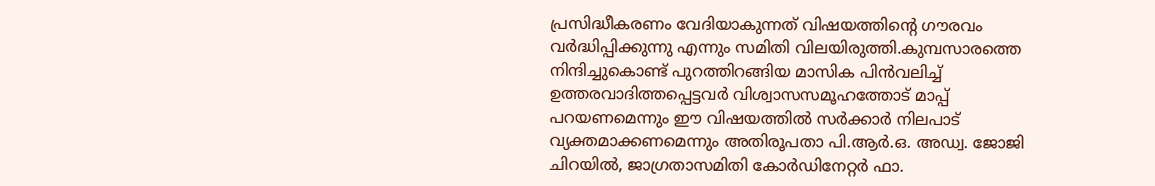പ്രസിദ്ധീകരണം വേദിയാകുന്നത് വിഷയത്തിന്‍റെ ഗൗരവം വര്‍ദ്ധിപ്പിക്കുന്നു എന്നും സമിതി വിലയിരുത്തി.കുമ്പസാരത്തെ നിന്ദിച്ചുകൊണ്ട് പുറത്തിറങ്ങിയ മാസിക പിന്‍വലിച്ച് ഉത്തരവാദിത്തപ്പെട്ടവര്‍ വിശ്വാസസമൂഹത്തോട് മാപ്പ് പറയണമെന്നും ഈ വിഷയത്തില്‍ സര്‍ക്കാര്‍ നിലപാട് വ്യക്തമാക്കണമെന്നും അതിരൂപതാ പി.ആര്‍.ഒ. അഡ്വ. ജോജി ചിറയില്‍, ജാഗ്രതാസമിതി കോര്‍ഡിനേറ്റര്‍ ഫാ.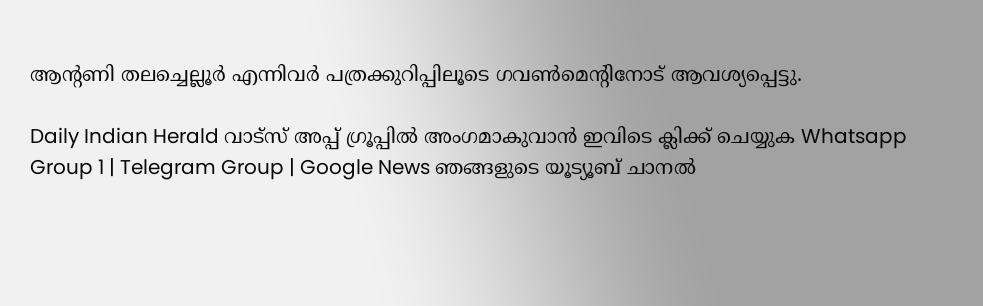ആന്‍റണി തലച്ചെല്ലൂര്‍ എന്നിവര്‍ പത്രക്കുറിപ്പിലൂടെ ഗവണ്‍മെന്‍റിനോട് ആവശ്യപ്പെട്ടു.

Daily Indian Herald വാട്സ് അപ്പ് ഗ്രൂപ്പിൽ അംഗമാകുവാൻ ഇവിടെ ക്ലിക്ക് ചെയ്യുക Whatsapp Group 1 | Telegram Group | Google News ഞങ്ങളുടെ യൂട്യൂബ് ചാനൽ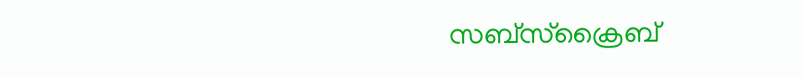സബ്സ്ക്രൈബ്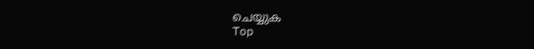ചെയ്യുക
Top